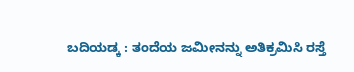ಬದಿಯಡ್ಕ : ತಂದೆಯ ಜಮೀನನ್ನು ಅತಿಕ್ರಮಿಸಿ ರಸ್ತೆ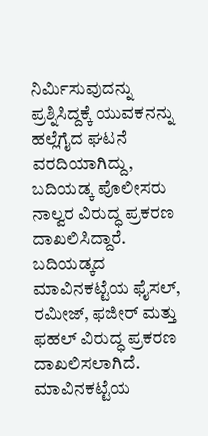ನಿರ್ಮಿಸುವುದನ್ನು ಪ್ರಶ್ನಿಸಿದ್ದಕ್ಕೆ ಯುವಕನನ್ನು ಹಲ್ಲೆಗೈದ ಘಟನೆ ವರದಿಯಾಗಿದ್ದು, ಬದಿಯಡ್ಕ ಪೊಲೀಸರು ನಾಲ್ವರ ವಿರುದ್ಧ ಪ್ರಕರಣ ದಾಖಲಿಸಿದ್ದಾರೆ. ಬದಿಯಡ್ಕದ ಮಾವಿನಕಟ್ಟೆಯ ಫೈಸಲ್, ರಮೀಜ್, ಫಜೀರ್ ಮತ್ತು ಫಹಲ್ ವಿರುದ್ಧ ಪ್ರಕರಣ ದಾಖಲಿಸಲಾಗಿದೆ. ಮಾವಿನಕಟ್ಟೆಯ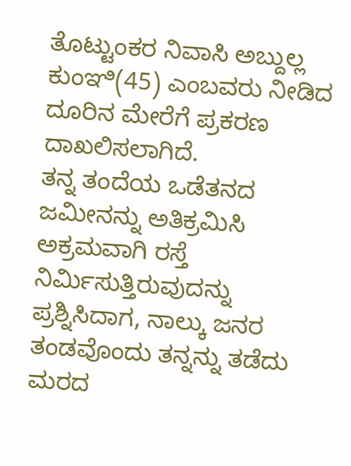ತೊಟ್ಟುಂಕರ ನಿವಾಸಿ ಅಬ್ದುಲ್ಲ ಕುಂಞಿ(45) ಎಂಬವರು ನೀಡಿದ ದೂರಿನ ಮೇರೆಗೆ ಪ್ರಕರಣ ದಾಖಲಿಸಲಾಗಿದೆ.
ತನ್ನ ತಂದೆಯ ಒಡೆತನದ ಜಮೀನನ್ನು ಅತಿಕ್ರಮಿಸಿ ಅಕ್ರಮವಾಗಿ ರಸ್ತೆ ನಿರ್ಮಿಸುತ್ತಿರುವುದನ್ನು ಪ್ರಶ್ನಿಸಿದಾಗ, ನಾಲ್ಕು ಜನರ ತಂಡವೊಂದು ತನ್ನನ್ನು ತಡೆದು ಮರದ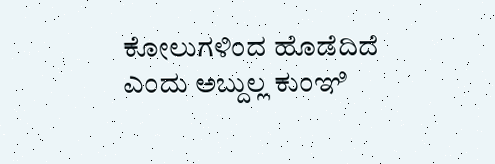ಕೋಲುಗಳಿಂದ ಹೊಡೆದಿದೆ ಎಂದು ಅಬ್ದುಲ್ಲ ಕುಂಞಿ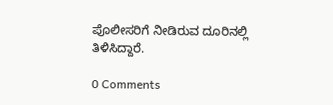ಪೊಲೀಸರಿಗೆ ನೀಡಿರುವ ದೂರಿನಲ್ಲಿ ತಿಳಿಸಿದ್ದಾರೆ.

0 Comments